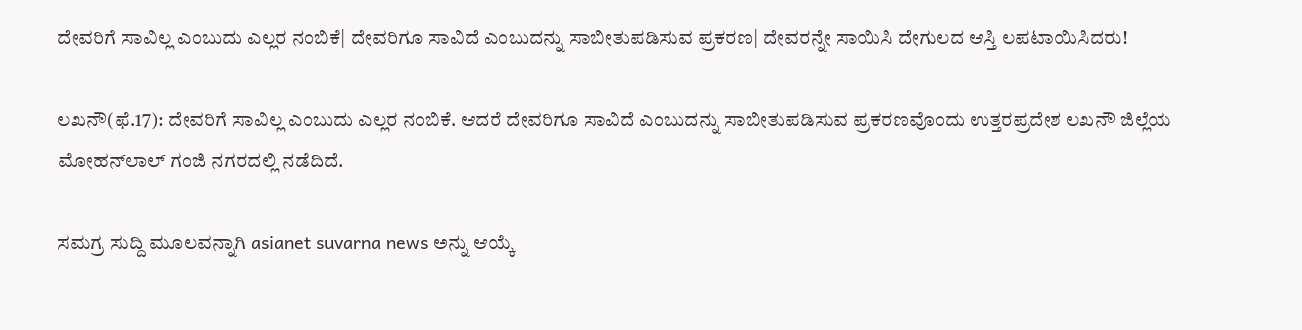ದೇವರಿಗೆ ಸಾವಿಲ್ಲ ಎಂಬುದು ಎಲ್ಲರ ನಂಬಿಕೆ| ದೇವರಿಗೂ ಸಾವಿದೆ ಎಂಬುದನ್ನು ಸಾಬೀತುಪಡಿಸುವ ಪ್ರಕರಣ| ದೇವರನ್ನೇ ಸಾಯಿಸಿ ದೇಗುಲದ ಆಸ್ತಿ ಲಪಟಾಯಿಸಿದರು!

ಲಖನೌ(ಫೆ.17): ದೇವರಿಗೆ ಸಾವಿಲ್ಲ ಎಂಬುದು ಎಲ್ಲರ ನಂಬಿಕೆ. ಆದರೆ ದೇವರಿಗೂ ಸಾವಿದೆ ಎಂಬುದನ್ನು ಸಾಬೀತುಪಡಿಸುವ ಪ್ರಕರಣವೊಂದು ಉತ್ತರಪ್ರದೇಶ ಲಖನೌ ಜಿಲ್ಲೆಯ ಮೋಹನ್‌ಲಾಲ್‌ ಗಂಜಿ ನಗರದಲ್ಲಿ ನಡೆದಿದೆ.

ಸಮಗ್ರ ಸುದ್ದಿ ಮೂಲವನ್ನಾಗಿ asianet suvarna news ಅನ್ನು ಆಯ್ಕೆ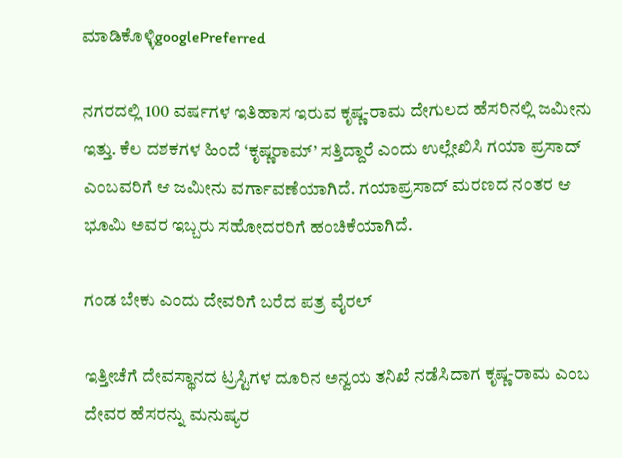ಮಾಡಿಕೊಳ್ಳಿgooglePreferred

ನಗರದಲ್ಲಿ 100 ವರ್ಷಗಳ ಇತಿಹಾಸ ಇರುವ ಕೃಷ್ಣ-ರಾಮ ದೇಗುಲದ ಹೆಸರಿನಲ್ಲಿ ಜಮೀನು ಇತ್ತು. ಕೆಲ ದಶಕಗಳ ಹಿಂದೆ ‘ಕೃಷ್ಣರಾಮ್‌’ ಸತ್ತಿದ್ದಾರೆ ಎಂದು ಉಲ್ಲೇಖಿಸಿ ಗಯಾ ಪ್ರಸಾದ್‌ ಎಂಬವರಿಗೆ ಆ ಜಮೀನು ವರ್ಗಾವಣೆಯಾಗಿದೆ. ಗಯಾಪ್ರಸಾದ್‌ ಮರಣದ ನಂತರ ಆ ಭೂಮಿ ಅವರ ಇಬ್ಬರು ಸಹೋದರರಿಗೆ ಹಂಚಿಕೆಯಾಗಿದೆ.

ಗಂಡ ಬೇಕು ಎಂದು ದೇವರಿಗೆ ಬರೆದ ಪತ್ರ ವೈರಲ್

ಇತ್ತೀಚೆಗೆ ದೇವಸ್ಥಾನದ ಟ್ರಸ್ಟಿಗಳ ದೂರಿನ ಅನ್ವಯ ತನಿಖೆ ನಡೆಸಿದಾಗ ಕೃಷ್ಣ-ರಾಮ ಎಂಬ ದೇವರ ಹೆಸರನ್ನು ಮನುಷ್ಯರ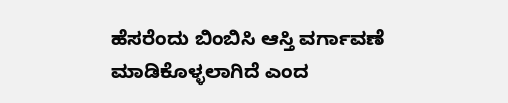ಹೆಸರೆಂದು ಬಿಂಬಿಸಿ ಆಸ್ತಿ ವರ್ಗಾವಣೆ ಮಾಡಿಕೊಳ್ಳಲಾಗಿದೆ ಎಂದ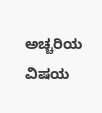ಅಚ್ಚರಿಯ ವಿಷಯ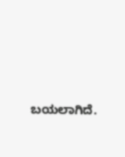ಬಯಲಾಗಿದೆ.